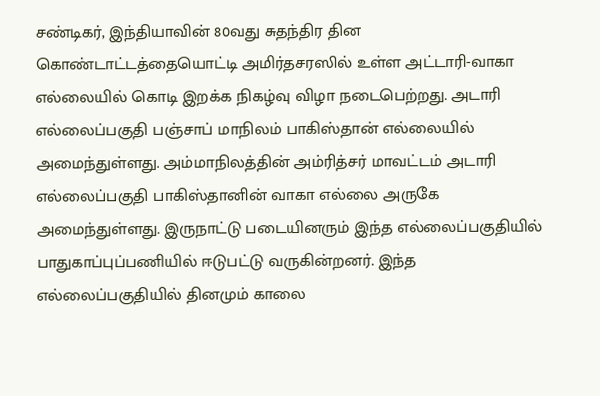சண்டிகர், இந்தியாவின் 80வது சுதந்திர தின கொண்டாட்டத்தையொட்டி அமிர்தசரஸில் உள்ள அட்டாரி-வாகா எல்லையில் கொடி இறக்க நிகழ்வு விழா நடைபெற்றது. அடாரி எல்லைப்பகுதி பஞ்சாப் மாநிலம் பாகிஸ்தான் எல்லையில் அமைந்துள்ளது. அம்மாநிலத்தின் அம்ரித்சர் மாவட்டம் அடாரி எல்லைப்பகுதி பாகிஸ்தானின் வாகா எல்லை அருகே அமைந்துள்ளது. இருநாட்டு படையினரும் இந்த எல்லைப்பகுதியில் பாதுகாப்புப்பணியில் ஈடுபட்டு வருகின்றனர். இந்த எல்லைப்பகுதியில் தினமும் காலை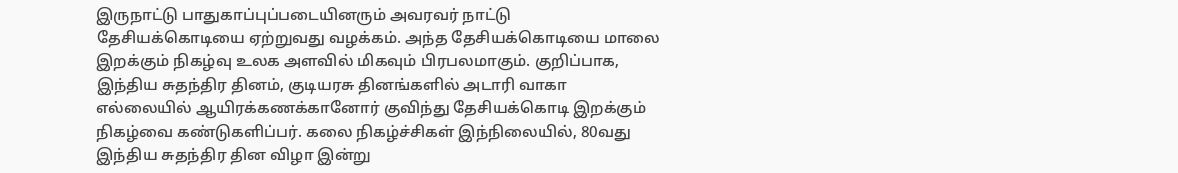இருநாட்டு பாதுகாப்புப்படையினரும் அவரவர் நாட்டு தேசியக்கொடியை ஏற்றுவது வழக்கம். அந்த தேசியக்கொடியை மாலை இறக்கும் நிகழ்வு உலக அளவில் மிகவும் பிரபலமாகும். குறிப்பாக, இந்திய சுதந்திர தினம், குடியரசு தினங்களில் அடாரி வாகா எல்லையில் ஆயிரக்கணக்கானோர் குவிந்து தேசியக்கொடி இறக்கும் நிகழ்வை கண்டுகளிப்பர். கலை நிகழ்ச்சிகள் இந்நிலையில், 80வது இந்திய சுதந்திர தின விழா இன்று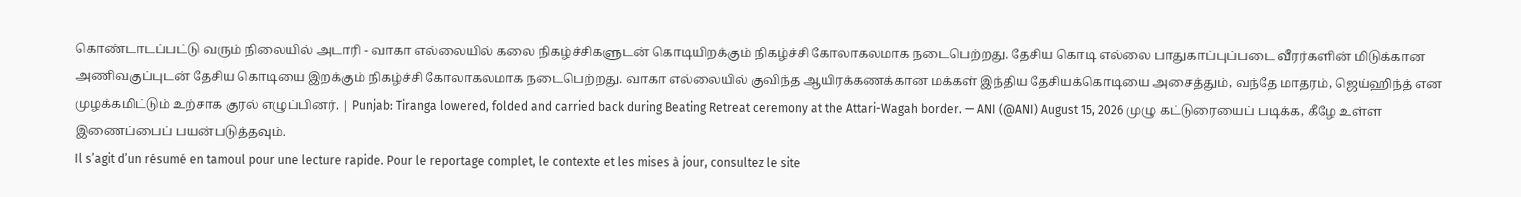கொண்டாடப்பட்டு வரும் நிலையில் அடாரி - வாகா எல்லையில் கலை நிகழ்ச்சிகளுடன் கொடியிறக்கும் நிகழ்ச்சி கோலாகலமாக நடைபெற்றது. தேசிய கொடி எல்லை பாதுகாப்புப்படை வீரர்களின் மிடுக்கான அணிவகுப்புடன் தேசிய கொடியை இறக்கும் நிகழ்ச்சி கோலாகலமாக நடைபெற்றது. வாகா எல்லையில் குவிந்த ஆயிரக்கணக்கான மக்கள் இந்திய தேசியக்கொடியை அசைத்தும், வந்தே மாதரம், ஜெய்ஹிந்த் என முழக்கமிட்டும் உற்சாக குரல் எழுப்பினர். | Punjab: Tiranga lowered, folded and carried back during Beating Retreat ceremony at the Attari-Wagah border. — ANI (@ANI) August 15, 2026 முழு கட்டுரையைப் படிக்க, கீழே உள்ள இணைப்பைப் பயன்படுத்தவும்.
Il s’agit d’un résumé en tamoul pour une lecture rapide. Pour le reportage complet, le contexte et les mises à jour, consultez le site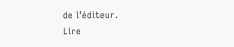de l’éditeur.
Lire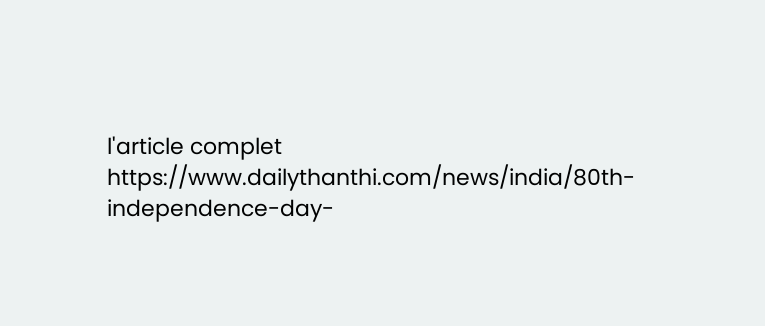l'article complet
https://www.dailythanthi.com/news/india/80th-independence-day-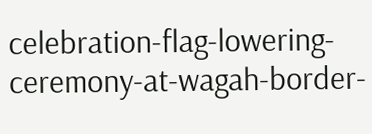celebration-flag-lowering-ceremony-at-wagah-border-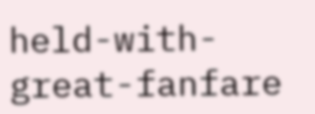held-with-great-fanfare